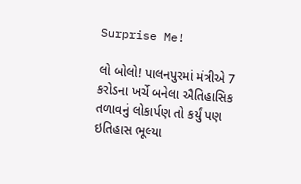Surprise Me!

લો બોલો! પાલનપુરમાં મંત્રીએ 7 કરોડના ખર્ચે બનેલા ઐતિહાસિક તળાવનું લોકાર્પણ તો કર્યું પણ ઇતિહાસ ભૂલ્યા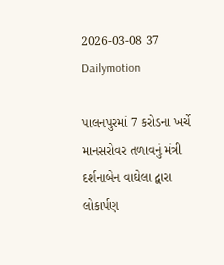2026-03-08 37 Dailymotion

પાલનપુરમાં 7 કરોડના ખર્ચે માનસરોવર તળાવનું મંત્રી દર્શનાબેન વાઘેલા દ્વારા લોકાર્પણ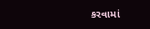કરવામાં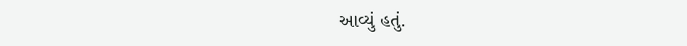આવ્યું હતું.